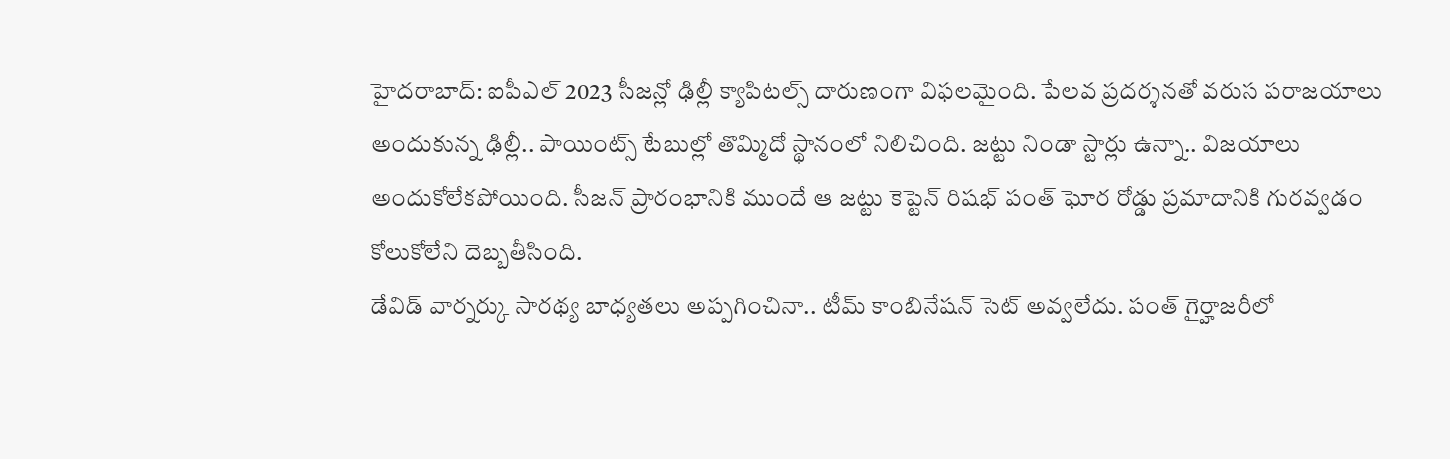హైదరాబాద్: ఐపీఎల్ 2023 సీజన్లో ఢిల్లీ క్యాపిటల్స్ దారుణంగా విఫలమైంది. పేలవ ప్రదర్శనతో వరుస పరాజయాలు అందుకున్న ఢిల్లీ.. పాయింట్స్ టేబుల్లో తొమ్మిదో స్థానంలో నిలిచింది. జట్టు నిండా స్టార్లు ఉన్నా.. విజయాలు అందుకోలేకపోయింది. సీజన్ ప్రారంభానికి ముందే ఆ జట్టు కెప్టెన్ రిషభ్ పంత్ ఘోర రోడ్డు ప్రమాదానికి గురవ్వడం కోలుకోలేని దెబ్బతీసింది.
డేవిడ్ వార్నర్కు సారథ్య బాధ్యతలు అప్పగించినా.. టీమ్ కాంబినేషన్ సెట్ అవ్వలేదు. పంత్ గైర్హాజరీలో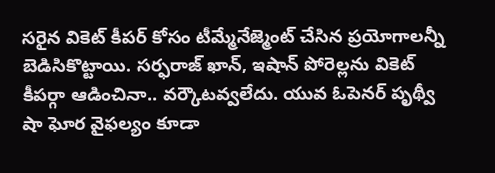సరైన వికెట్ కీపర్ కోసం టీమ్మేనేజ్మెంట్ చేసిన ప్రయోగాలన్నీ బెడిసికొట్టాయి. సర్ఫరాజ్ ఖాన్, ఇషాన్ పోరెల్లను వికెట్ కీపర్గా ఆడించినా.. వర్కౌటవ్వలేదు. యువ ఓపెనర్ పృథ్వీ షా ఘోర వైఫల్యం కూడా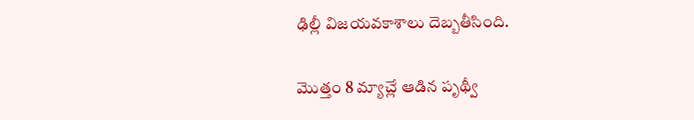ఢిల్లీ విజయవకాశాలు దెబ్బతీసింది.

మొత్తం 8 మ్యాచ్లే ఆడిన పృథ్వీ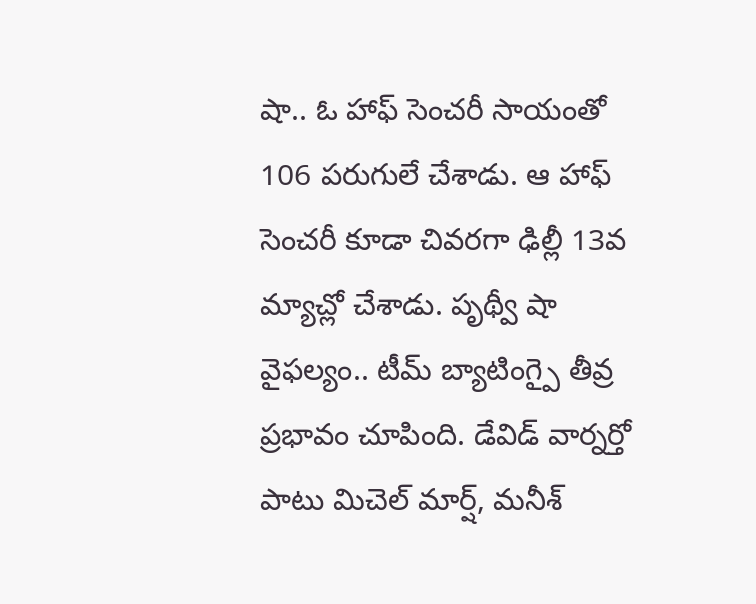షా.. ఓ హాఫ్ సెంచరీ సాయంతో 106 పరుగులే చేశాడు. ఆ హాఫ్ సెంచరీ కూడా చివరగా ఢిల్లీ 13వ మ్యాచ్లో చేశాడు. పృథ్వీ షా వైఫల్యం.. టీమ్ బ్యాటింగ్పై తీవ్ర ప్రభావం చూపింది. డేవిడ్ వార్నర్తో పాటు మిచెల్ మార్ష్, మనీశ్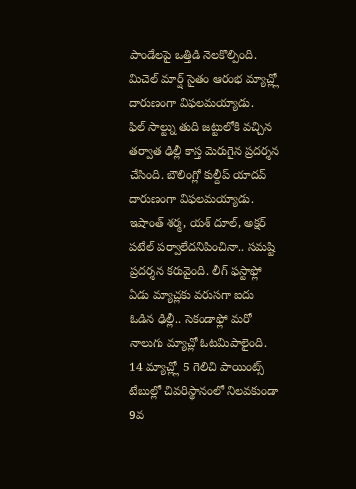పాండేలపై ఒత్తిడి నెలకొల్పింది. మిచెల్ మార్ష్ సైతం ఆరంభ మ్యాచ్ల్లో దారుణంగా విఫలమయ్యాడు.
ఫిల్ సాల్ట్ను తుది జట్టులోకి వచ్చిన తర్వాత ఢిల్లీ కాస్త మెరుగైన ప్రదర్శన చేసింది. బౌలింగ్లో కుల్దీప్ యాదవ్ దారుణంగా విఫలమయ్యాడు. ఇషాంత్ శర్మ, యశ్ దూల్, అక్షర్ పటేల్ పర్వాలేదనిపించినా.. సమష్టి ప్రదర్శన కరువైంది. లీగ్ ఫస్టాఫ్లో ఏడు మ్యాచ్లకు వరుసగా ఐదు ఓడిన ఢిల్లీ.. సెకండాఫ్లో మరో నాలుగు మ్యాచ్లో ఓటమిపాలైంది.
14 మ్యాచ్ల్లో 5 గెలిచి పాయింట్స్ టేబుల్లో చివరిస్థానంలో నిలవకుండా 9వ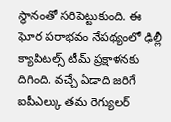స్థానంతో సరిపెట్టుకుంది. ఈ ఘోర పరాభవం నేపథ్యంలో ఢిల్లీ క్యాపిటల్స్ టీమ్ ప్రక్షాళనకు దిగింది. వచ్చే ఏడాది జరిగే ఐపీఎల్కు తమ రెగ్యులర్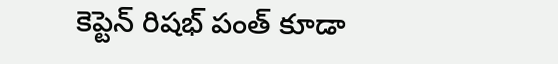కెప్టెన్ రిషభ్ పంత్ కూడా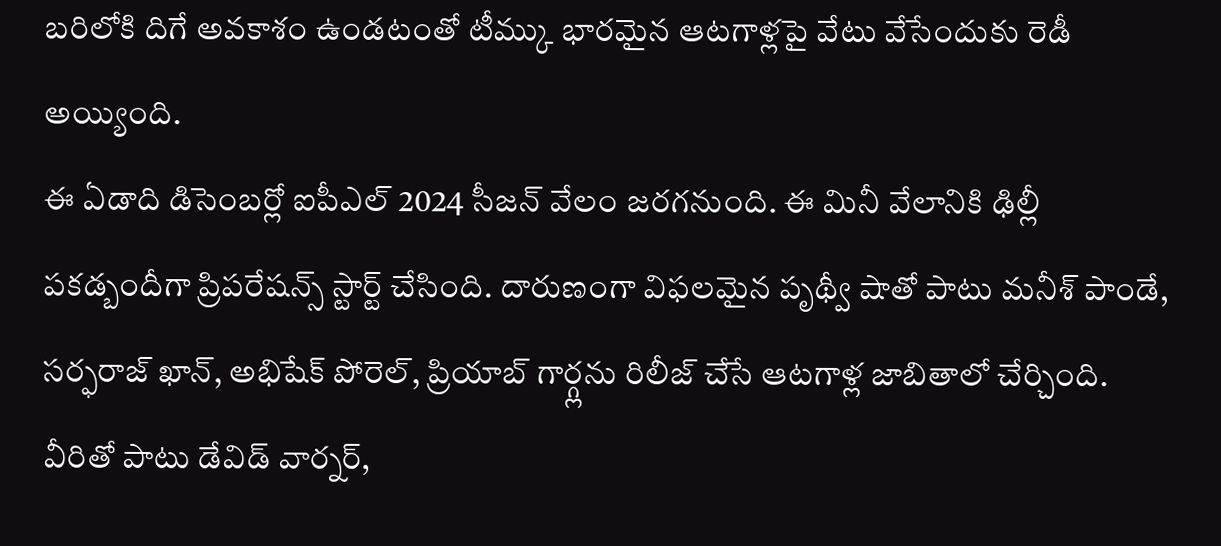బరిలోకి దిగే అవకాశం ఉండటంతో టీమ్కు భారమైన ఆటగాళ్లపై వేటు వేసేందుకు రెడీ అయ్యింది.
ఈ ఏడాది డిసెంబర్లో ఐపీఎల్ 2024 సీజన్ వేలం జరగనుంది. ఈ మినీ వేలానికి ఢిల్లీ పకడ్బందీగా ప్రిపరేషన్స్ స్టార్ట్ చేసింది. దారుణంగా విఫలమైన పృథ్వీ షాతో పాటు మనీశ్ పాండే, సర్ఫరాజ్ ఖాన్, అభిషేక్ పోరెల్, ప్రియాబ్ గార్గ్లను రిలీజ్ చేసే ఆటగాళ్ల జాబితాలో చేర్చింది. వీరితో పాటు డేవిడ్ వార్నర్,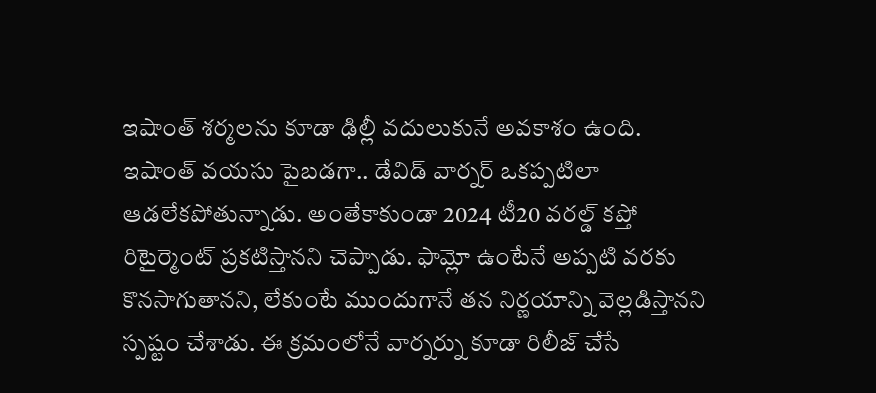ఇషాంత్ శర్మలను కూడా ఢిల్లీ వదులుకునే అవకాశం ఉంది.
ఇషాంత్ వయసు పైబడగా.. డేవిడ్ వార్నర్ ఒకప్పటిలా ఆడలేకపోతున్నాడు. అంతేకాకుండా 2024 టీ20 వరల్డ్ కప్తో రిటైర్మెంట్ ప్రకటిస్తానని చెప్పాడు. ఫామ్లో ఉంటేనే అప్పటి వరకు కొనసాగుతానని, లేకుంటే ముందుగానే తన నిర్ణయాన్ని వెల్లడిస్తానని స్పష్టం చేశాడు. ఈ క్రమంలోనే వార్నర్ను కూడా రిలీజ్ చేసే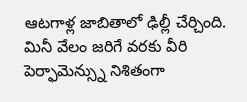ఆటగాళ్ల జాబితాలో ఢిల్లీ చేర్చింది.
మినీ వేలం జరిగే వరకు వీరి పెర్ఫామెన్స్ను నిశితంగా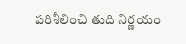పరిశీలించి తుది నిర్ణయం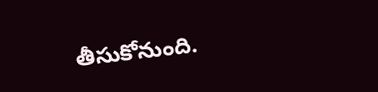తీసుకోనుంది.